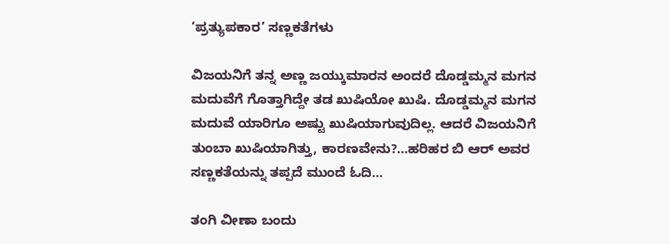‘ಪ್ರತ್ಯುಪಕಾರ’ ಸಣ್ಣಕತೆಗಳು

ವಿಜಯನಿಗೆ ತನ್ನ ಅಣ್ಣ ಜಯ್ಕುಮಾರನ ಅಂದರೆ ದೊಡ್ಡಮ್ಮನ ಮಗನ ಮದುವೆಗೆ ಗೊತ್ತಾಗಿದ್ದೇ ತಡ ಖುಷಿಯೋ ಖುಷಿ. ದೊಡ್ಡಮ್ಮನ ಮಗನ ಮದುವೆ ಯಾರಿಗೂ ಅಷ್ಟು ಖುಷಿಯಾಗುವುದಿಲ್ಲ. ಆದರೆ ವಿಜಯನಿಗೆ ತುಂಬಾ ಖುಷಿಯಾಗಿತ್ತು, ಕಾರಣವೇನು?…ಹರಿಹರ ಬಿ ಆರ್ ಅವರ ಸಣ್ಣಕತೆಯನ್ನು ತಪ್ಪದೆ ಮುಂದೆ ಓದಿ…

ತಂಗಿ ವೀಣಾ ಬಂದು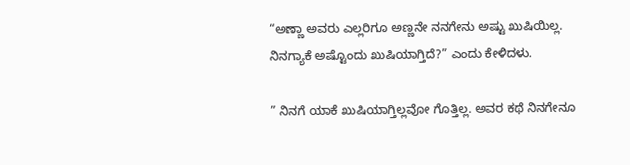“ಅಣ್ಣಾ ಅವರು ಎಲ್ಲರಿಗೂ ಅಣ್ಣನೇ ನನಗೇನು ಅಷ್ಟು ಖುಷಿಯಿಲ್ಲ. ನಿನಗ್ಯಾಕೆ ಅಷ್ಟೊಂದು ಖುಷಿಯಾಗ್ತಿದೆ?” ಎಂದು ಕೇಳಿದಳು.

” ನಿನಗೆ ಯಾಕೆ ಖುಷಿಯಾಗ್ತಿಲ್ಲವೋ ಗೊತ್ತಿಲ್ಲ. ಅವರ ಕಥೆ ನಿನಗೇನೂ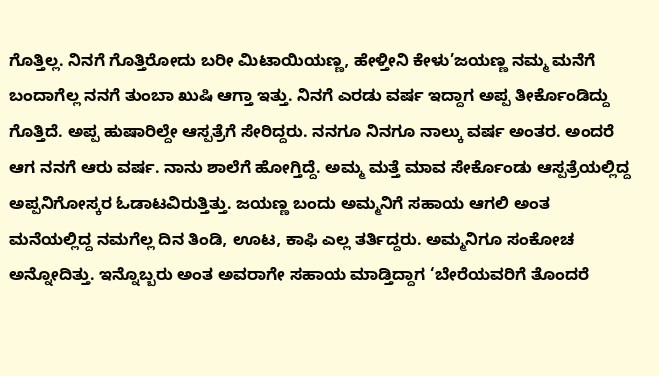ಗೊತ್ತಿಲ್ಲ. ನಿನಗೆ ಗೊತ್ತಿರೋದು ಬರೀ ಮಿಟಾಯಿಯಣ್ಣ, ಹೇಳ್ತೀನಿ ಕೇಳು’ಜಯಣ್ಣ ನಮ್ಮ ಮನೆಗೆ ಬಂದಾಗೆಲ್ಲ ನನಗೆ ತುಂಬಾ ಖುಷಿ ಆಗ್ತಾ ಇತ್ತು. ನಿನಗೆ ಎರಡು ವರ್ಷ ಇದ್ದಾಗ ಅಪ್ಪ ತೀರ್ಕೊಂಡಿದ್ದು ಗೊತ್ತಿದೆ. ಅಪ್ಪ ಹುಷಾರಿಲ್ದೇ ಆಸ್ಪತ್ರೆಗೆ ಸೇರಿದ್ದರು. ನನಗೂ ನಿನಗೂ ನಾಲ್ಕು ವರ್ಷ ಅಂತರ. ಅಂದರೆ ಆಗ ನನಗೆ ಆರು ವರ್ಷ. ನಾನು ಶಾಲೆಗೆ ಹೋಗ್ತಿದ್ದೆ. ಅಮ್ಮ ಮತ್ತೆ ಮಾವ ಸೇರ್ಕೊಂಡು ಆಸ್ಪತ್ರೆಯಲ್ಲಿದ್ದ ಅಪ್ಪನಿಗೋಸ್ಕರ ಓಡಾಟವಿರುತ್ತಿತ್ತು. ಜಯಣ್ಣ ಬಂದು ಅಮ್ಮನಿಗೆ ಸಹಾಯ ಆಗಲಿ ಅಂತ ಮನೆಯಲ್ಲಿದ್ದ ನಮಗೆಲ್ಲ ದಿನ ತಿಂಡಿ, ಊಟ, ಕಾಫಿ ಎಲ್ಲ ತರ್ತಿದ್ದರು. ಅಮ್ಮನಿಗೂ ಸಂಕೋಚ ಅನ್ನೋದಿತ್ತು. ಇನ್ನೊಬ್ಬರು ಅಂತ ಅವರಾಗೇ ಸಹಾಯ ಮಾಡ್ತಿದ್ದಾಗ ‘ಬೇರೆಯವರಿಗೆ ತೊಂದರೆ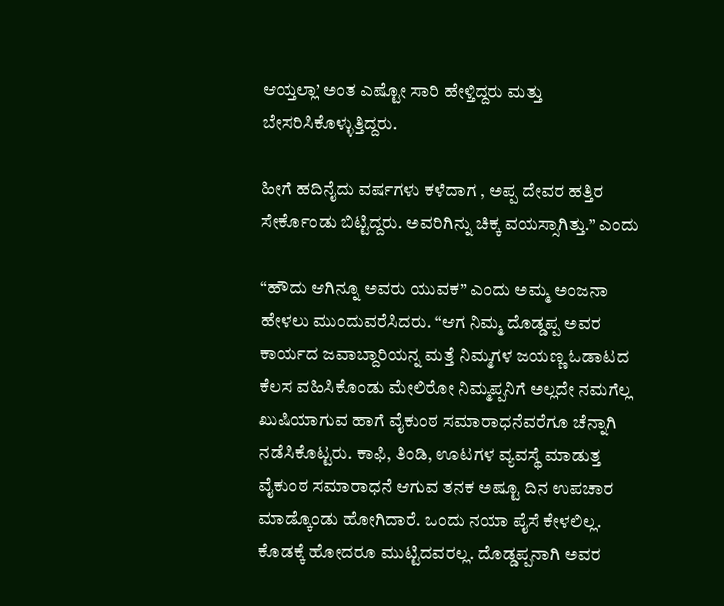ಆಯ್ತಲ್ಲಾ’ ಅಂತ ಎಷ್ಟೋ ಸಾರಿ ಹೇಳ್ತಿದ್ದರು ಮತ್ತು ಬೇಸರಿಸಿಕೊಳ್ಳುತ್ತಿದ್ದರು.

ಹೀಗೆ ಹದಿನೈದು ವರ್ಷಗಳು ಕಳೆದಾಗ , ಅಪ್ಪ ದೇವರ ಹತ್ತಿರ ಸೇರ್ಕೊಂಡು ಬಿಟ್ಟಿದ್ದರು. ಅವರಿಗಿನ್ನು ಚಿಕ್ಕ ವಯಸ್ಸಾಗಿತ್ತು.” ಎಂದು

“ಹೌದು ಆಗಿನ್ನೂ ಅವರು ಯುವಕ” ಎಂದು ಅಮ್ಮ ಅಂಜನಾ ಹೇಳಲು ಮುಂದುವರೆಸಿದರು. “ಆಗ ನಿಮ್ಮ ದೊಡ್ಡಪ್ಪ ಅವರ ಕಾರ್ಯದ ಜವಾಬ್ದಾರಿಯನ್ನ ಮತ್ತೆ ನಿಮ್ಮಗಳ ಜಯಣ್ಣ ಓಡಾಟದ ಕೆಲಸ ವಹಿಸಿಕೊಂಡು ಮೇಲಿರೋ ನಿಮ್ಮಪ್ಪನಿಗೆ ಅಲ್ಲದೇ ನಮಗೆಲ್ಲ ಖುಷಿಯಾಗುವ ಹಾಗೆ ವೈಕುಂಠ ಸಮಾರಾಧನೆವರೆಗೂ ಚೆನ್ನಾಗಿ ನಡೆಸಿಕೊಟ್ಟರು. ಕಾಫಿ, ತಿಂಡಿ, ಊಟಗಳ ವ್ಯವಸ್ಥೆ ಮಾಡುತ್ತ ವೈಕುಂಠ ಸಮಾರಾಧನೆ ಆಗುವ ತನಕ ಅಷ್ಟೂ ದಿನ ಉಪಚಾರ ಮಾಡ್ಕೊಂಡು ಹೋಗಿದಾರೆ. ಒಂದು ನಯಾ ಪೈಸೆ ಕೇಳಲಿಲ್ಲ. ಕೊಡಕ್ಕೆ ಹೋದರೂ ಮುಟ್ಟಿದವರಲ್ಲ. ದೊಡ್ಡಪ್ಪನಾಗಿ ಅವರ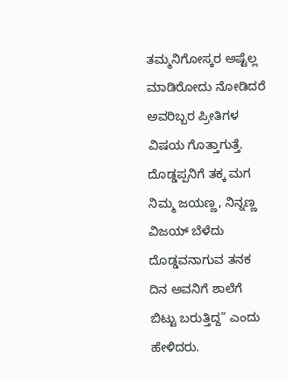ತಮ್ಮನಿಗೋಸ್ಕರ ಅಷ್ಟೆಲ್ಲ ಮಾಡಿರೋದು ನೋಡಿದರೆ ಅವರಿಬ್ಬರ ಪ್ರೀತಿಗಳ ವಿಷಯ ಗೊತ್ತಾಗುತ್ತೆ. ದೊಡ್ಡಪ್ಪನಿಗೆ ತಕ್ಕ ಮಗ ನಿಮ್ಮ ಜಯಣ್ಣ, ನಿನ್ನಣ್ಣ ವಿಜಯ್ ಬೆಳೆದು ದೊಡ್ಡವನಾಗುವ ತನಕ ದಿನ ಅವನಿಗೆ ಶಾಲೆಗೆ ಬಿಟ್ಟು ಬರುತ್ತಿದ್ದ” ಎಂದು ಹೇಳಿದರು.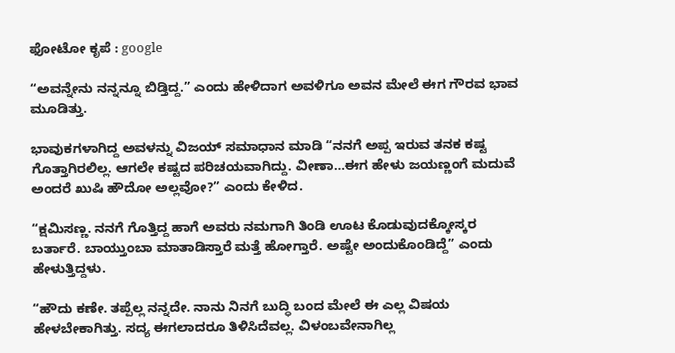ಫೋಟೋ ಕೃಪೆ : google

“ಅವನ್ನೇನು ನನ್ನನ್ನೂ ಬಿಡ್ತಿದ್ದ.” ಎಂದು ಹೇಳಿದಾಗ ಅವಳಿಗೂ ಅವನ ಮೇಲೆ ಈಗ ಗೌರವ ಭಾವ ಮೂಡಿತ್ತು.

ಭಾವುಕಗಳಾಗಿದ್ದ ಅವಳನ್ನು ವಿಜಯ್ ಸಮಾಧಾನ ಮಾಡಿ “ನನಗೆ ಅಪ್ಪ ಇರುವ ತನಕ ಕಷ್ಟ ಗೊತ್ತಾಗಿರಲಿಲ್ಲ. ಆಗಲೇ ಕಷ್ಟದ ಪರಿಚಯವಾಗಿದ್ದು. ವೀಣಾ…ಈಗ ಹೇಳು ಜಯಣ್ಣಂಗೆ ಮದುವೆ ಅಂದರೆ ಖುಷಿ ಹೌದೋ ಅಲ್ಲವೋ?” ಎಂದು ಕೇಳಿದ.

“ಕ್ಷಮಿಸಣ್ಣ. ನನಗೆ ಗೊತ್ತಿದ್ದ ಹಾಗೆ ಅವರು ನಮಗಾಗಿ ತಿಂಡಿ ಊಟ ಕೊಡುವುದಕ್ಕೋಸ್ಕರ ಬರ್ತಾರೆ. ಬಾಯ್ತುಂಬಾ ಮಾತಾಡಿಸ್ತಾರೆ ಮತ್ತೆ ಹೋಗ್ತಾರೆ. ಅಷ್ಟೇ ಅಂದುಕೊಂಡಿದ್ದೆ” ಎಂದು ಹೇಳುತ್ತಿದ್ದಳು.

“ಹೌದು ಕಣೇ. ತಪ್ಪೆಲ್ಲ ನನ್ನದೇ. ನಾನು ನಿನಗೆ ಬುದ್ಧಿ ಬಂದ ಮೇಲೆ ಈ ಎಲ್ಲ ವಿಷಯ ಹೇಳಬೇಕಾಗಿತ್ತು. ಸದ್ಯ ಈಗಲಾದರೂ ತಿಳಿಸಿದೆವಲ್ಲ. ವಿಳಂಬವೇನಾಗಿಲ್ಲ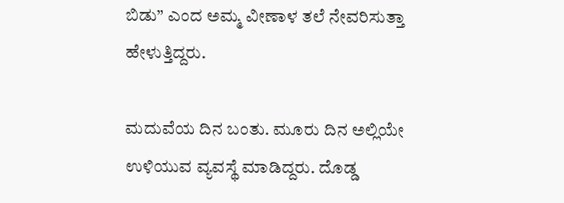ಬಿಡು” ಎಂದ ಅಮ್ಮ ವೀಣಾಳ ತಲೆ ನೇವರಿಸುತ್ತಾ ಹೇಳುತ್ತಿದ್ದರು.

ಮದುವೆಯ ದಿನ ಬಂತು. ಮೂರು ದಿನ ಅಲ್ಲಿಯೇ ಉಳಿಯುವ ವ್ಯವಸ್ಥೆ ಮಾಡಿದ್ದರು. ದೊಡ್ಡ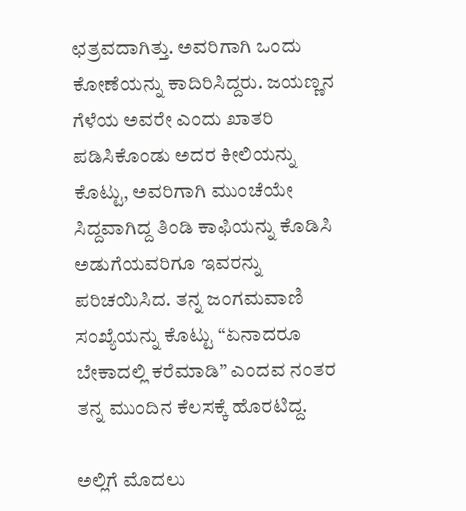ಛತ್ರವದಾಗಿತ್ತು. ಅವರಿಗಾಗಿ ಒಂದು ಕೋಣೆಯನ್ನು ಕಾದಿರಿಸಿದ್ದರು. ಜಯಣ್ಣನ ಗೆಳೆಯ ಅವರೇ ಎಂದು ಖಾತರಿ ಪಡಿಸಿಕೊಂಡು ಅದರ ಕೀಲಿಯನ್ನು ಕೊಟ್ಟು, ಅವರಿಗಾಗಿ ಮುಂಚೆಯೇ ಸಿದ್ದವಾಗಿದ್ದ ತಿಂಡಿ ಕಾಫಿಯನ್ನು ಕೊಡಿಸಿ ಅಡುಗೆಯವರಿಗೂ ಇವರನ್ನು ಪರಿಚಯಿಸಿದ. ತನ್ನ ಜಂಗಮವಾಣಿ ಸಂಖ್ಯೆಯನ್ನು ಕೊಟ್ಟು “ಏನಾದರೂ ಬೇಕಾದಲ್ಲಿ ಕರೆಮಾಡಿ” ಎಂದವ ನಂತರ ತನ್ನ ಮುಂದಿನ ಕೆಲಸಕ್ಕೆ ಹೊರಟಿದ್ದ.

ಅಲ್ಲಿಗೆ ಮೊದಲು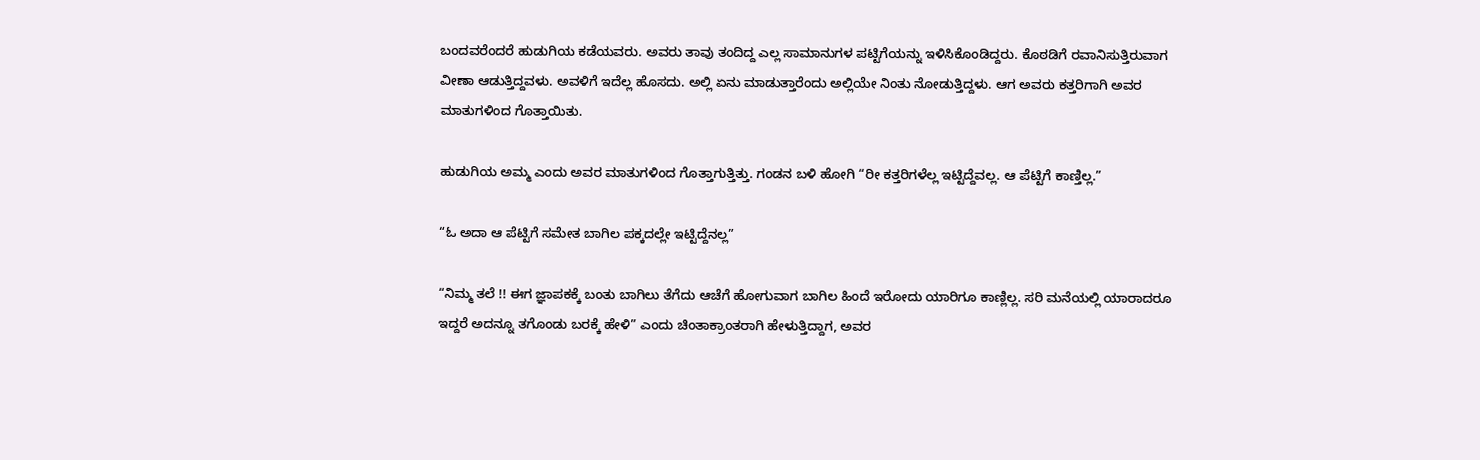ಬಂದವರೆಂದರೆ ಹುಡುಗಿಯ ಕಡೆಯವರು. ಅವರು ತಾವು ತಂದಿದ್ದ ಎಲ್ಲ ಸಾಮಾನುಗಳ ಪಟ್ಟಿಗೆಯನ್ನು ಇಳಿಸಿಕೊಂಡಿದ್ದರು. ಕೊಠಡಿಗೆ ರವಾನಿಸುತ್ತಿರುವಾಗ ವೀಣಾ ಆಡುತ್ತಿದ್ದವಳು. ಅವಳಿಗೆ ಇದೆಲ್ಲ ಹೊಸದು. ಅಲ್ಲಿ ಏನು ಮಾಡುತ್ತಾರೆಂದು ಅಲ್ಲಿಯೇ ನಿಂತು ನೋಡುತ್ತಿದ್ದಳು. ಆಗ ಅವರು ಕತ್ತರಿಗಾಗಿ ಅವರ ಮಾತುಗಳಿಂದ ಗೊತ್ತಾಯಿತು.

ಹುಡುಗಿಯ ಅಮ್ಮ ಎಂದು ಅವರ ಮಾತುಗಳಿಂದ ಗೊತ್ತಾಗುತ್ತಿತ್ತು. ಗಂಡನ ಬಳಿ ಹೋಗಿ “ರೀ ಕತ್ತರಿಗಳೆಲ್ಲ ಇಟ್ಟಿದ್ದೆವಲ್ಲ. ಆ ಪೆಟ್ಟಿಗೆ ಕಾಣ್ತಿಲ್ಲ.”

“ಓ ಅದಾ ಆ ಪೆಟ್ಟಿಗೆ ಸಮೇತ ಬಾಗಿಲ ಪಕ್ಕದಲ್ಲೇ ಇಟ್ಟಿದ್ದೆನಲ್ಲ”

“ನಿಮ್ಮ ತಲೆ !! ಈಗ ಜ್ಞಾಪಕಕ್ಕೆ ಬಂತು ಬಾಗಿಲು ತೆಗೆದು ಆಚೆಗೆ ಹೋಗುವಾಗ ಬಾಗಿಲ ಹಿಂದೆ ಇರೋದು ಯಾರಿಗೂ ಕಾಣ್ಲಿಲ್ಲ. ಸರಿ ಮನೆಯಲ್ಲಿ ಯಾರಾದರೂ ಇದ್ದರೆ ಅದನ್ನೂ ತಗೊಂಡು ಬರಕ್ಕೆ ಹೇಳಿ” ಎಂದು ಚಿಂತಾಕ್ರಾಂತರಾಗಿ ಹೇಳುತ್ತಿದ್ದಾಗ, ಅವರ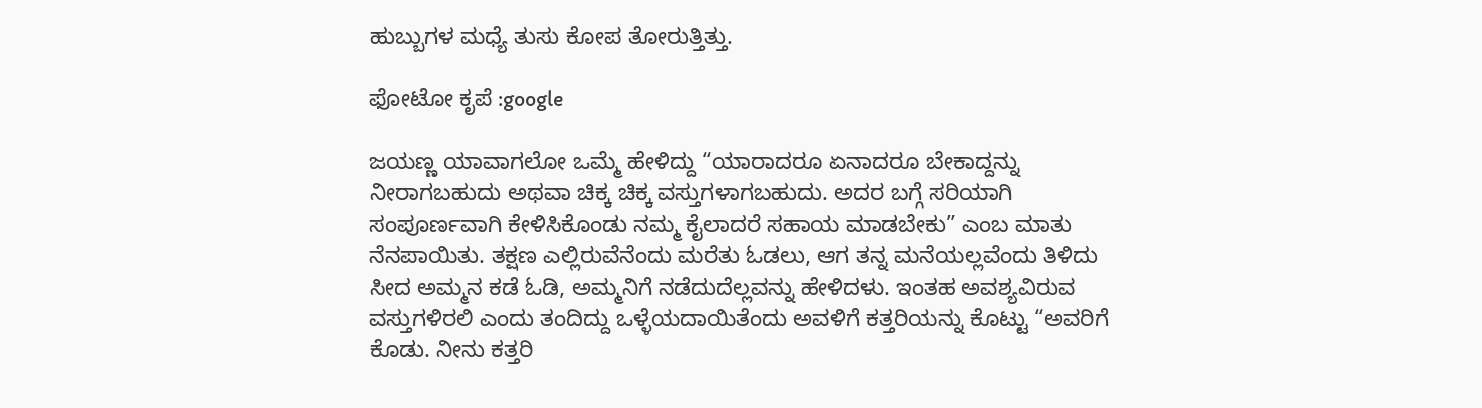ಹುಬ್ಬುಗಳ ಮಧ್ಯೆ ತುಸು ಕೋಪ ತೋರುತ್ತಿತ್ತು.

ಫೋಟೋ ಕೃಪೆ :google

ಜಯಣ್ಣ ಯಾವಾಗಲೋ ಒಮ್ಮೆ ಹೇಳಿದ್ದು “ಯಾರಾದರೂ ಏನಾದರೂ ಬೇಕಾದ್ದನ್ನು ನೀರಾಗಬಹುದು ಅಥವಾ ಚಿಕ್ಕ ಚಿಕ್ಕ ವಸ್ತುಗಳಾಗಬಹುದು. ಅದರ ಬಗ್ಗೆ ಸರಿಯಾಗಿ ಸಂಪೂರ್ಣವಾಗಿ ಕೇಳಿಸಿಕೊಂಡು ನಮ್ಮ ಕೈಲಾದರೆ ಸಹಾಯ ಮಾಡಬೇಕು” ಎಂಬ ಮಾತು ನೆನಪಾಯಿತು. ತಕ್ಷಣ ಎಲ್ಲಿರುವೆನೆಂದು ಮರೆತು ಓಡಲು, ಆಗ ತನ್ನ ಮನೆಯಲ್ಲವೆಂದು ತಿಳಿದು ಸೀದ ಅಮ್ಮನ ಕಡೆ ಓಡಿ, ಅಮ್ಮನಿಗೆ ನಡೆದುದೆಲ್ಲವನ್ನು ಹೇಳಿದಳು. ಇಂತಹ ಅವಶ್ಯವಿರುವ ವಸ್ತುಗಳಿರಲಿ ಎಂದು ತಂದಿದ್ದು ಒಳ್ಳೆಯದಾಯಿತೆಂದು ಅವಳಿಗೆ ಕತ್ತರಿಯನ್ನು ಕೊಟ್ಟು “ಅವರಿಗೆ ಕೊಡು. ನೀನು ಕತ್ತರಿ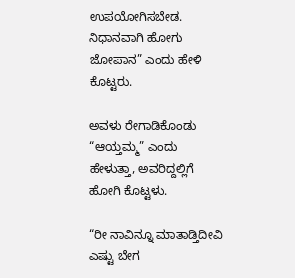ಉಪಯೋಗಿಸಬೇಡ. ನಿಧಾನವಾಗಿ ಹೋಗು ಜೋಪಾನ” ಎಂದು ಹೇಳಿ ಕೊಟ್ಟರು.

ಅವಳು ರೇಗಾಡಿಕೊಂಡು “ಆಯ್ತಮ್ಮ” ಎಂದು ಹೇಳುತ್ತಾ, ಅವರಿದ್ದಲ್ಲಿಗೆ ಹೋಗಿ ಕೊಟ್ಟಳು.

“ರೀ ನಾವಿನ್ನೂ ಮಾತಾಡ್ತಿದೀವಿ ಎಷ್ಟು ಬೇಗ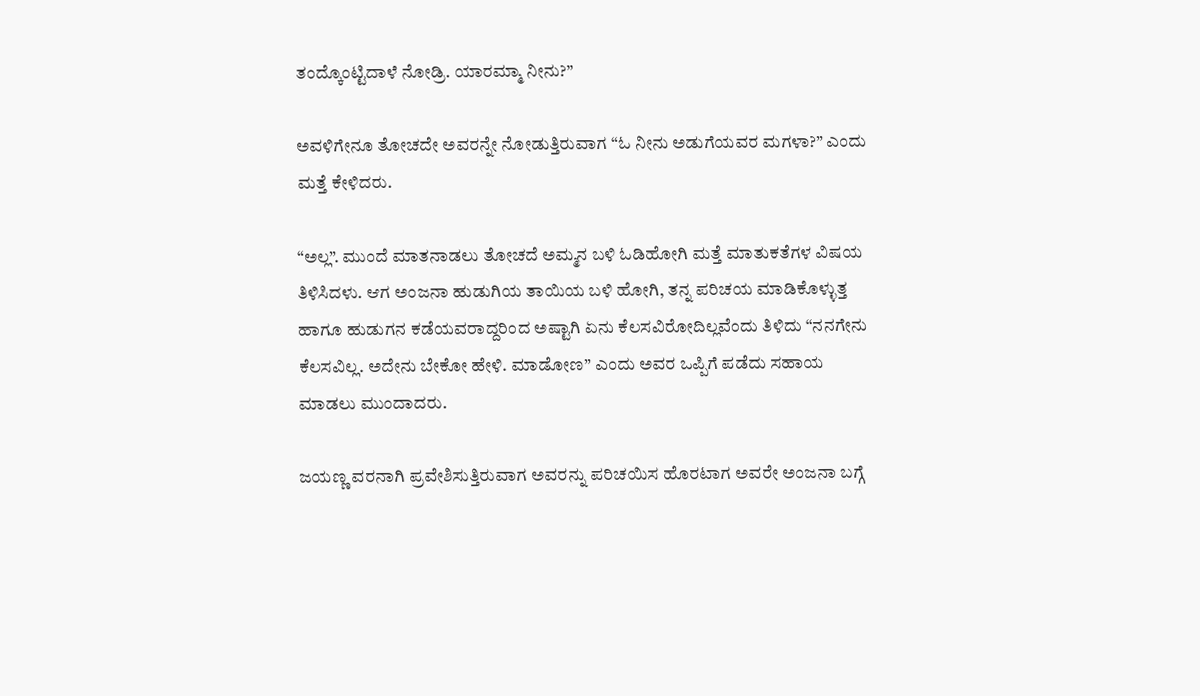ತಂದ್ಕೊಂಟ್ಟಿದಾಳೆ ನೋಡ್ರಿ. ಯಾರಮ್ಮಾ ನೀನು?”

ಅವಳಿಗೇನೂ ತೋಚದೇ ಅವರನ್ನೇ ನೋಡುತ್ತಿರುವಾಗ “ಓ ನೀನು ಅಡುಗೆಯವರ ಮಗಳಾ?” ಎಂದು ಮತ್ತೆ ಕೇಳಿದರು.

“ಅಲ್ಲ”. ಮುಂದೆ ಮಾತನಾಡಲು ತೋಚದೆ ಅಮ್ಮನ ಬಳಿ ಓಡಿಹೋಗಿ ಮತ್ತೆ ಮಾತುಕತೆಗಳ ವಿಷಯ ತಿಳಿಸಿದಳು. ಆಗ ಅಂಜನಾ ಹುಡುಗಿಯ ತಾಯಿಯ ಬಳಿ ಹೋಗಿ, ತನ್ನ ಪರಿಚಯ ಮಾಡಿಕೊಳ್ಳುತ್ತ ಹಾಗೂ ಹುಡುಗನ ಕಡೆಯವರಾದ್ದರಿಂದ ಅಷ್ಟಾಗಿ ಏನು ಕೆಲಸವಿರೋದಿಲ್ಲವೆಂದು ತಿಳಿದು “ನನಗೇನು ಕೆಲಸವಿಲ್ಲ. ಅದೇನು ಬೇಕೋ ಹೇಳಿ. ಮಾಡೋಣ” ಎಂದು ಅವರ ಒಪ್ಪಿಗೆ ಪಡೆದು ಸಹಾಯ ಮಾಡಲು ಮುಂದಾದರು.

ಜಯಣ್ಣ ವರನಾಗಿ ಪ್ರವೇಶಿಸುತ್ತಿರುವಾಗ ಅವರನ್ನು ಪರಿಚಯಿಸ ಹೊರಟಾಗ ಅವರೇ ಅಂಜನಾ ಬಗ್ಗೆ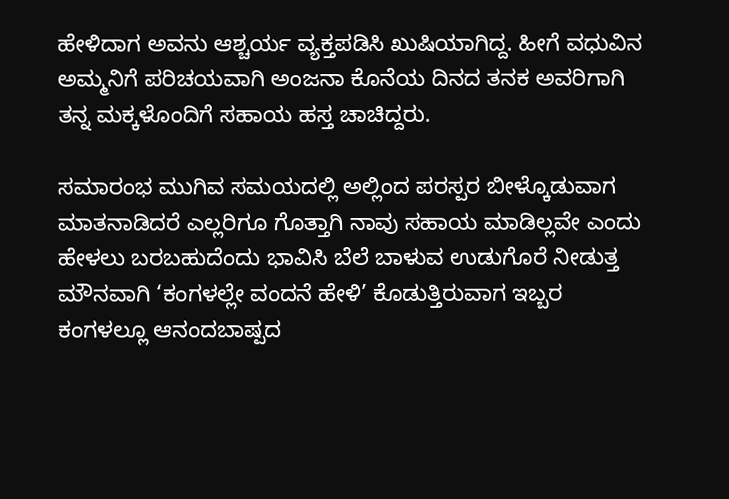ಹೇಳಿದಾಗ ಅವನು ಆಶ್ಚರ್ಯ ವ್ಯಕ್ತಪಡಿಸಿ ಖುಷಿಯಾಗಿದ್ದ. ಹೀಗೆ ವಧುವಿನ ಅಮ್ಮನಿಗೆ ಪರಿಚಯವಾಗಿ ಅಂಜನಾ ಕೊನೆಯ ದಿನದ ತನಕ ಅವರಿಗಾಗಿ ತನ್ನ ಮಕ್ಕಳೊಂದಿಗೆ ಸಹಾಯ ಹಸ್ತ ಚಾಚಿದ್ದರು.

ಸಮಾರಂಭ ಮುಗಿವ ಸಮಯದಲ್ಲಿ ಅಲ್ಲಿಂದ ಪರಸ್ಪರ ಬೀಳ್ಕೊಡುವಾಗ ಮಾತನಾಡಿದರೆ ಎಲ್ಲರಿಗೂ ಗೊತ್ತಾಗಿ ನಾವು ಸಹಾಯ ಮಾಡಿಲ್ಲವೇ ಎಂದು ಹೇಳಲು ಬರಬಹುದೆಂದು ಭಾವಿಸಿ ಬೆಲೆ ಬಾಳುವ ಉಡುಗೊರೆ ನೀಡುತ್ತ ಮೌನವಾಗಿ ‘ಕಂಗಳಲ್ಲೇ ವಂದನೆ ಹೇಳಿ’ ಕೊಡುತ್ತಿರುವಾಗ ಇಬ್ಬರ ಕಂಗಳಲ್ಲೂ ಆನಂದಬಾಷ್ಪದ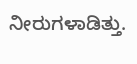ನೀರುಗಳಾಡಿತ್ತು.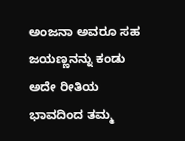ಅಂಜನಾ ಅವರೂ ಸಹ ಜಯಣ್ಣನನ್ನು ಕಂಡು ಅದೇ ರೀತಿಯ ಭಾವದಿಂದ ತಮ್ಮ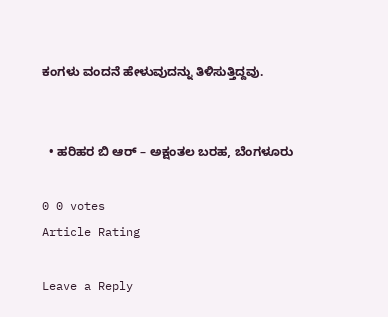ಕಂಗಳು ವಂದನೆ ಹೇಳುವುದನ್ನು ತಿಳಿಸುತ್ತಿದ್ದವು.


  • ಹರಿಹರ ಬಿ ಆರ್ – ಅಕ್ಷಂತಲ ಬರಹ, ಬೆಂಗಳೂರು

0 0 votes
Article Rating

Leave a Reply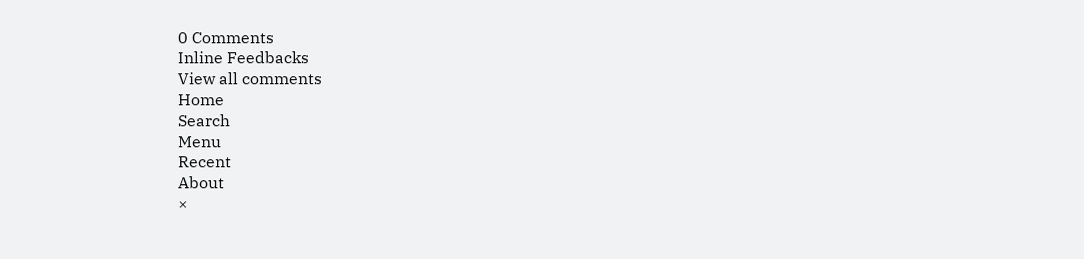0 Comments
Inline Feedbacks
View all comments
Home
Search
Menu
Recent
About
×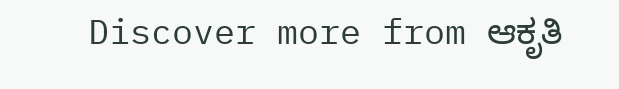Discover more from ಆಕೃತಿ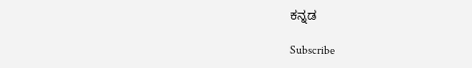ಕನ್ನಡ

Subscribe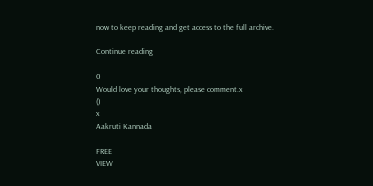now to keep reading and get access to the full archive.

Continue reading

0
Would love your thoughts, please comment.x
()
x
Aakruti Kannada

FREE
VIEW